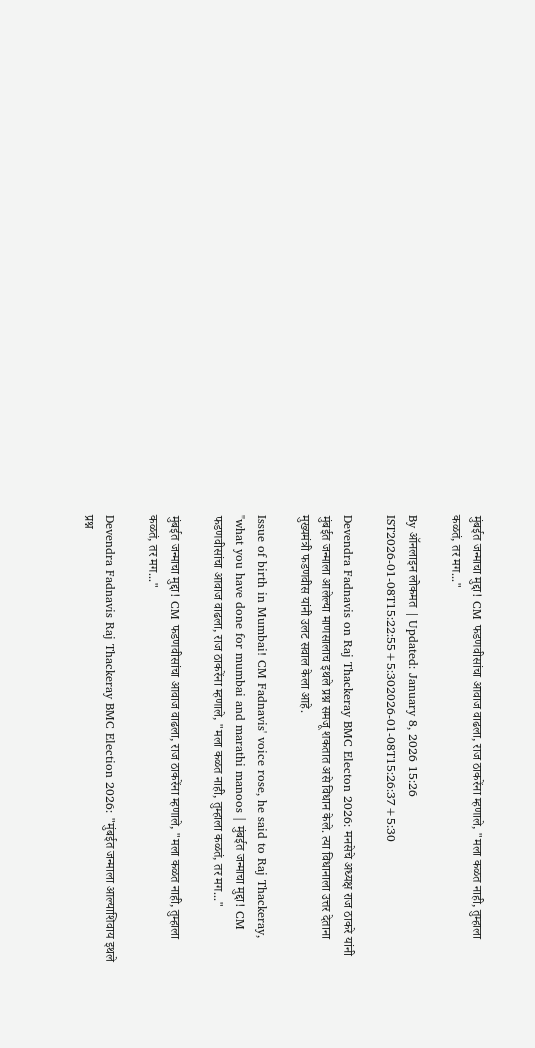मुंबईत जन्माचा मुद्दा! CM फडणवीसांचा आवाज वाढला, राज ठाकरेंना म्हणाले, "मला कळत नाही, तुम्हाला कळतं, तर मग..."

By ऑनलाइन लोकमत | Updated: January 8, 2026 15:26 IST2026-01-08T15:22:55+5:302026-01-08T15:26:37+5:30

Devendra Fadnavis on Raj Thackeray BMC Electon 2026: मनसेचे अध्यक्ष राज ठाकरे यांनी मुंबईत जन्माला आलेल्या माणसालाच इथले प्रश्न समजू शकतात असे विधान केले. त्या विधानाला उत्तर देताना मुख्यमंत्री फडणवीस यांनी उलट सवाल केला आहे.

Issue of birth in Mumbai! CM Fadnavis' voice rose, he said to Raj Thackeray, "what you have done for mumbai and marathi manoos | मुंबईत जन्माचा मुद्दा! CM फडणवीसांचा आवाज वाढला, राज ठाकरेंना म्हणाले, "मला कळत नाही, तुम्हाला कळतं, तर मग..."

मुंबईत जन्माचा मुद्दा! CM फडणवीसांचा आवाज वाढला, राज ठाकरेंना म्हणाले, "मला कळत नाही, तुम्हाला कळतं, तर मग..."

Devendra Fadnavis Raj Thackeray BMC Election 2026: "मुंबईत जन्माला आल्याशिवाय इथले प्रश्न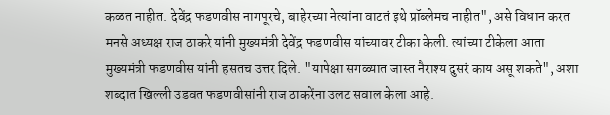कळत नाहीत. देवेंद्र फडणवीस नागपूरचे, बाहेरच्या नेत्यांना वाटतं इथे प्रॉब्लेमच नाहीत", असे विधान करत मनसे अध्यक्ष राज ठाकरे यांनी मुख्यमंत्री देवेंद्र फडणवीस यांच्यावर टीका केली. त्यांच्या टीकेला आता मुख्यमंत्री फडणवीस यांनी हसतच उत्तर दिले. "यापेक्षा सगळ्यात जास्त नैराश्य दुसरं काय असू शकते", अशा शब्दात खिल्ली उडवत फडणवीसांनी राज ठाकरेंना उलट सवाल केला आहे.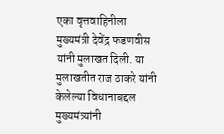एका वृत्तवाहिनीला मुख्यमंत्री देवेंद्र फडणवीस यांनी मुलाखत दिली. या मुलाखतीत राज ठाकरे यांनी केलेल्या विधानाबद्दल मुख्यमंत्र्यांनी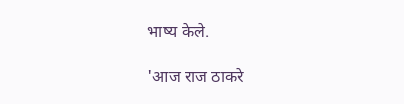भाष्य केले.

'आज राज ठाकरे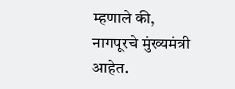म्हणाले की, नागपूरचे मुंख्यमंत्री आहेत.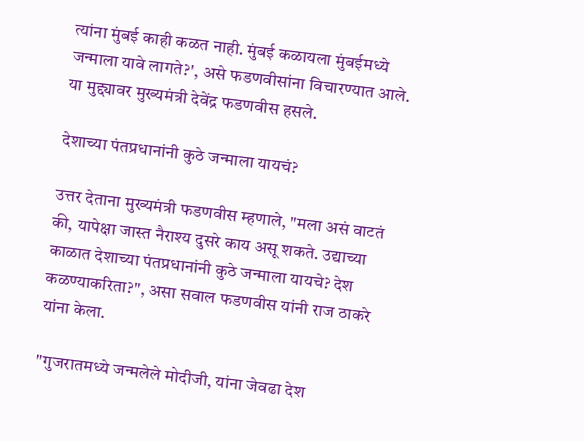त्यांना मुंबई काही कळत नाही. मुंबई कळायला मुंबईमध्ये जन्माला यावे लागते?', असे फडणवीसांना विचारण्यात आले. या मुद्द्यावर मुख्यमंत्री देवेंद्र फडणवीस हसले.

देशाच्या पंतप्रधानांनी कुठे जन्माला यायचं?

उत्तर देताना मुख्यमंत्री फडणवीस म्हणाले, "मला असं वाटतं की, यापेक्षा जास्त नैराश्य दुसरे काय असू शकते. उद्याच्या काळात देशाच्या पंतप्रधानांनी कुठे जन्माला यायचे? देश कळण्याकरिता?", असा सवाल फडणवीस यांनी राज ठाकरे यांना केला.

"गुजरातमध्ये जन्मलेले मोदीजी, यांना जेवढा देश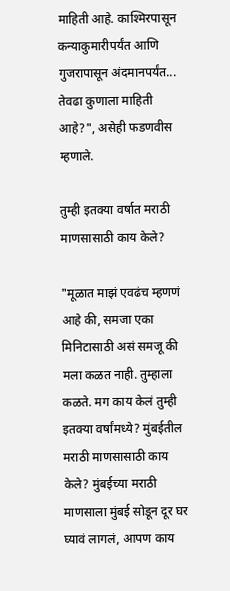माहिती आहे. काश्मिरपासून कन्याकुमारीपर्यंत आणि गुजरापासून अंदमानपर्यंत... तेवढा कुणाला माहिती आहे?", असेही फडणवीस म्हणाले.

तुम्ही इतक्या वर्षात मराठी माणसासाठी काय केले?

"मूळात माझं एवढंच म्हणणं आहे की, समजा एका मिनिटासाठी असं समजू की मला कळत नाही. तुम्हाला कळते. मग काय केलं तुम्ही इतक्या वर्षांमध्ये? मुंबईतील मराठी माणसासाठी काय केले? मुंबईच्या मराठी माणसाला मुंबई सोडून दूर घर घ्यावं लागलं, आपण काय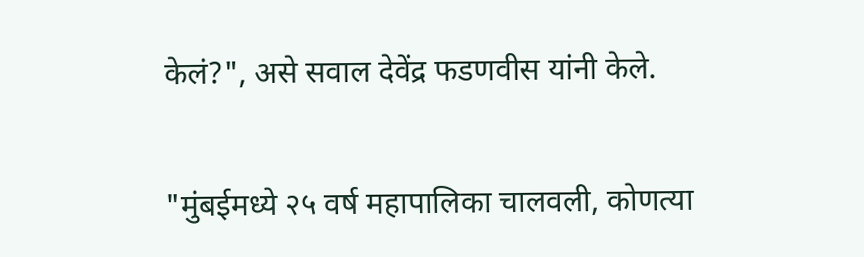केलं?", असे सवाल देवेंद्र फडणवीस यांनी केले.

"मुंबईमध्ये २५ वर्ष महापालिका चालवली, कोणत्या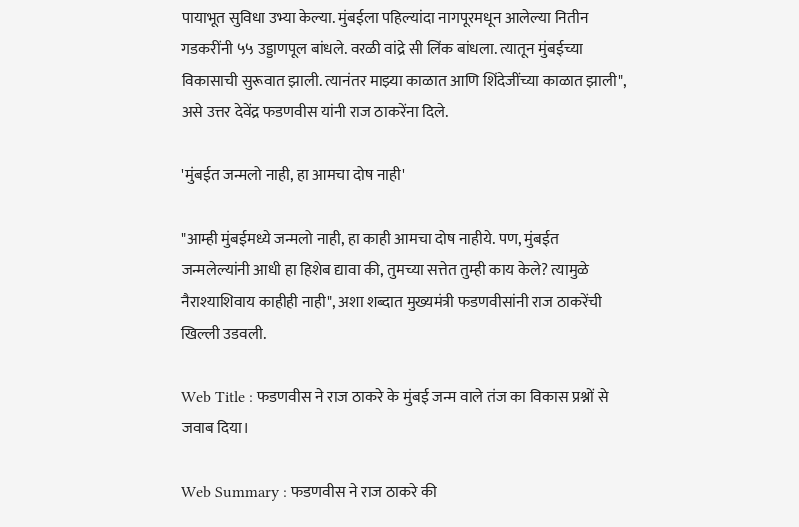पायाभूत सुविधा उभ्या केल्या. मुंबईला पहिल्यांदा नागपूरमधून आलेल्या नितीन गडकरींनी ५५ उड्डाणपूल बांधले. वरळी वांद्रे सी लिंक बांधला. त्यातून मुंबईच्या विकासाची सुरूवात झाली. त्यानंतर माझ्या काळात आणि शिंदेजींच्या काळात झाली", असे उत्तर देवेंद्र फडणवीस यांनी राज ठाकरेंना दिले.

'मुंबईत जन्मलो नाही, हा आमचा दोष नाही'

"आम्ही मुंबईमध्ये जन्मलो नाही, हा काही आमचा दोष नाहीये. पण, मुंबईत जन्मलेल्यांनी आधी हा हिशेब द्यावा की, तुमच्या सत्तेत तुम्ही काय केले? त्यामुळे नैराश्याशिवाय काहीही नाही", अशा शब्दात मुख्यमंत्री फडणवीसांनी राज ठाकरेंची खिल्ली उडवली.

Web Title : फडणवीस ने राज ठाकरे के मुंबई जन्म वाले तंज का विकास प्रश्नों से जवाब दिया।

Web Summary : फडणवीस ने राज ठाकरे की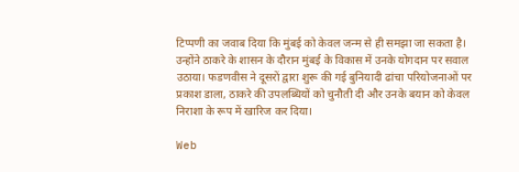टिप्पणी का जवाब दिया कि मुंबई को केवल जन्म से ही समझा जा सकता है। उन्होंने ठाकरे के शासन के दौरान मुंबई के विकास में उनके योगदान पर सवाल उठाया। फडणवीस ने दूसरों द्वारा शुरू की गई बुनियादी ढांचा परियोजनाओं पर प्रकाश डाला, ठाकरे की उपलब्धियों को चुनौती दी और उनके बयान को केवल निराशा के रूप में खारिज कर दिया।

Web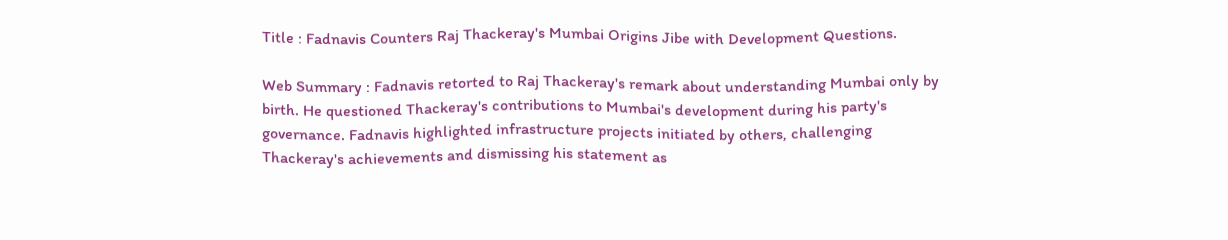Title : Fadnavis Counters Raj Thackeray's Mumbai Origins Jibe with Development Questions.

Web Summary : Fadnavis retorted to Raj Thackeray's remark about understanding Mumbai only by birth. He questioned Thackeray's contributions to Mumbai's development during his party's governance. Fadnavis highlighted infrastructure projects initiated by others, challenging Thackeray's achievements and dismissing his statement as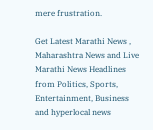mere frustration.

Get Latest Marathi News , Maharashtra News and Live Marathi News Headlines from Politics, Sports, Entertainment, Business and hyperlocal news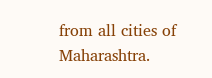from all cities of Maharashtra.